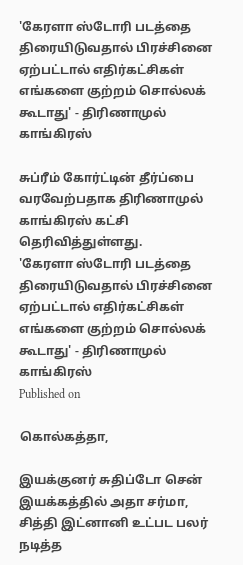'கேரளா ஸ்டோரி படத்தை திரையிடுவதால் பிரச்சினை ஏற்பட்டால் எதிர்கட்சிகள் எங்களை குற்றம் சொல்லக் கூடாது' - திரிணாமுல் காங்கிரஸ்

சுப்ரீம் கோர்ட்டின் தீர்ப்பை வரவேற்பதாக திரிணாமுல் காங்கிரஸ் கட்சி தெரிவித்துள்ளது.
'கேரளா ஸ்டோரி படத்தை திரையிடுவதால் பிரச்சினை ஏற்பட்டால் எதிர்கட்சிகள் எங்களை குற்றம் சொல்லக் கூடாது' - திரிணாமுல் காங்கிரஸ்
Published on

கொல்கத்தா,

இயக்குனர் சுதிப்டோ சென் இயக்கத்தில் அதா சர்மா, சித்தி இட்னானி உட்பட பலர் நடித்த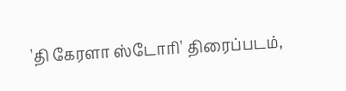'தி கேரளா ஸ்டோரி' திரைப்படம்,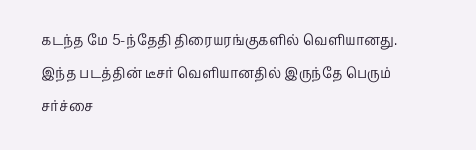கடந்த மே 5-ந்தேதி திரையரங்குகளில் வெளியானது. இந்த படத்தின் டீசர் வெளியானதில் இருந்தே பெரும் சர்ச்சை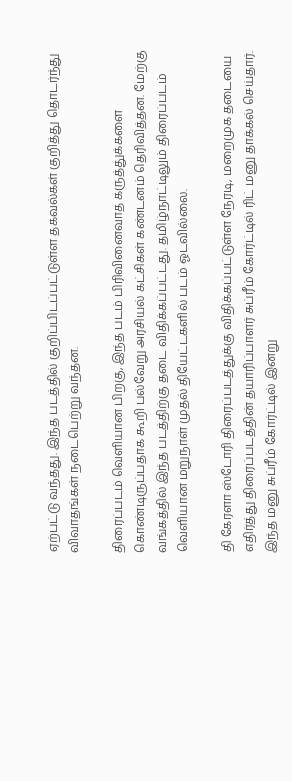ஏற்பட்டு வந்தது. இந்த படத்தில் குறிப்பிடப்பட்டுள்ள தகவல்கள் குறித்து தொடர்ந்து விவாதங்கள் நடைபெற்று வந்தன.

திரைப்படம் வெளியான பிறகு, இந்த படம் பிரிவினைவாத கருத்துக்களை கொண்டிருப்பதாக கூறி பல்வேறு அரசியல் கட்சிகள் கண்டனம் தெரிவித்தன. மேற்கு வங்கத்தில் இந்த படத்திற்கு தடை விதிக்கப்பட்டது. தமிழ்நாட்டிலும் திரைப்படம் வெளியான மறுநாள் முதல் தியேட்டகளில் படம் ஓடவில்லை.

தி கேரளா ஸ்டோரி திரைப்படத்துக்கு விதிக்கப்பட்டுள்ள நேரடி, மறைமுக தடையை எதிர்த்து திரைப்படத்தின் தயாரிப்பாளர் சுப்ரீம் கோர்ட்டில் ரிட் மனு தாக்கல் செய்தார். இந்த மனு சுப்ரீம் கோர்ட்டில் இன்று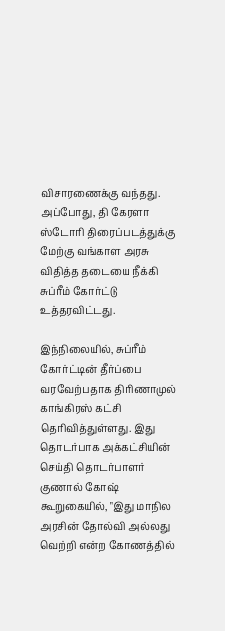விசாரணைக்கு வந்தது. அப்போது, தி கேரளா ஸ்டோரி திரைப்படத்துக்கு மேற்கு வங்காள அரசு விதித்த தடையை நீக்கி சுப்ரீம் கோர்ட்டு உத்தரவிட்டது.

இந்நிலையில், சுப்ரீம் கோர்ட்டின் தீர்ப்பை வரவேற்பதாக திரிணாமுல் காங்கிரஸ் கட்சி தெரிவித்துள்ளது. இது தொடர்பாக அக்கட்சியின் செய்தி தொடர்பாளர் குணால் கோஷ் கூறுகையில், "இது மாநில அரசின் தோல்வி அல்லது வெற்றி என்ற கோணத்தில்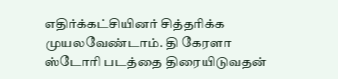எதிர்க்கட்சியினர் சித்தரிக்க முயலவேண்டாம். தி கேரளா ஸ்டோரி படத்தை திரையிடுவதன்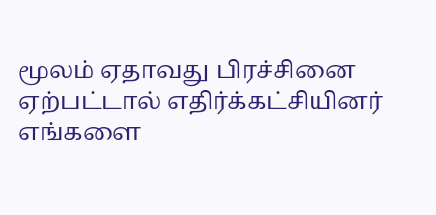மூலம் ஏதாவது பிரச்சினை ஏற்பட்டால் எதிர்க்கட்சியினர் எங்களை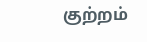குற்றம்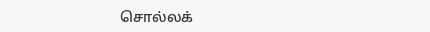சொல்லக்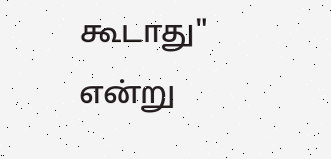கூடாது" என்று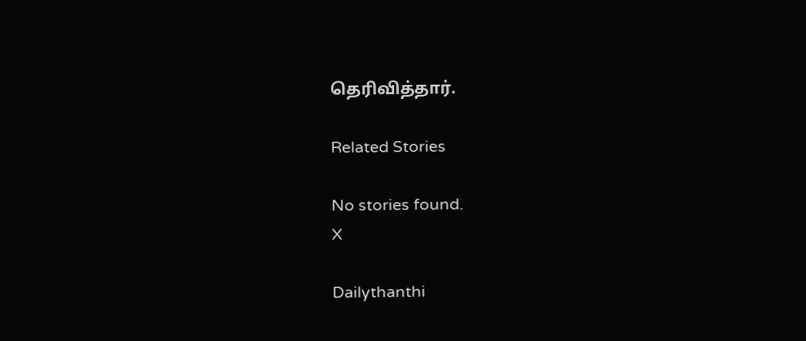தெரிவித்தார்.

Related Stories

No stories found.
X

Dailythanthi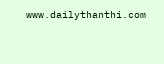www.dailythanthi.com